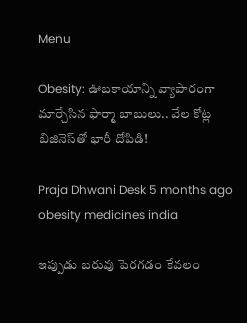Menu

Obesity: ఊబకాయాన్ని వ్యాపారంగా మార్చేసిన ఫార్మా బాబులు.. వేల కోట్ల బిజినెస్‌తో భారీ దోపిడి!

Praja Dhwani Desk 5 months ago
obesity medicines india

ఇప్పుడు బరువు పెరగడం కేవలం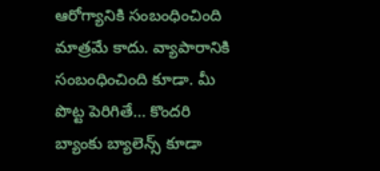ఆరోగ్యానికి సంబంధించింది మాత్రమే కాదు. వ్యాపారానికి సంబంధించింది కూడా. మీ పొట్ట పెరిగితే… కొందరి బ్యాంకు బ్యాలెన్స్ కూడా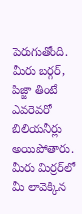పెరుగుతోంది. మీరు బర్గర్, పిజ్జా తింటే ఎవరెవరో బిలియనీర్లు అయిపోతారు. మీరు మిర్రర్‌లో మీ లావెక్కిన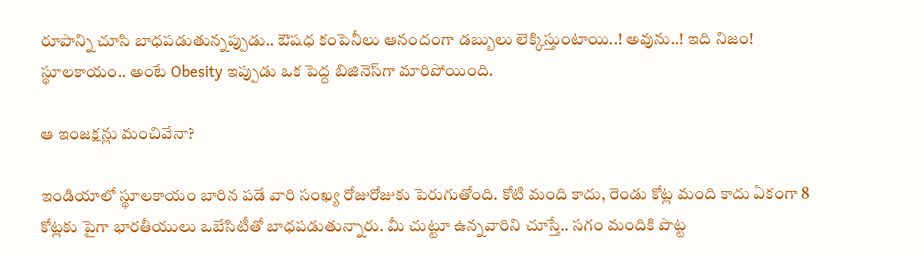రూపాన్ని చూసి బాధపడుతున్నప్పుడు.. ఔషధ కంపెనీలు ఆనందంగా డబ్బులు లెక్కిస్తుంటాయి..! అవును..! ఇది నిజం! స్థూలకాయం.. అంటే Obesity ఇప్పుడు ఒక పెద్ద బిజినెస్‌గా మారిపోయింది.

ఆ ఇంజక్షన్లు మంచివేనా?

ఇండియాలో స్థూలకాయం బారిన పడే వారి సంఖ్య రోజురోజుకు పెరుగుతోంది. కోటి మంది కాదు, రెండు కోట్ల మంది కాదు ఏకంగా 8 కోట్లకు పైగా భారతీయులు ఒబేసిటీతో బాధపడుతున్నారు. మీ చుట్టూ ఉన్నవారిని చూస్తే.. సగం మందికి పొట్ట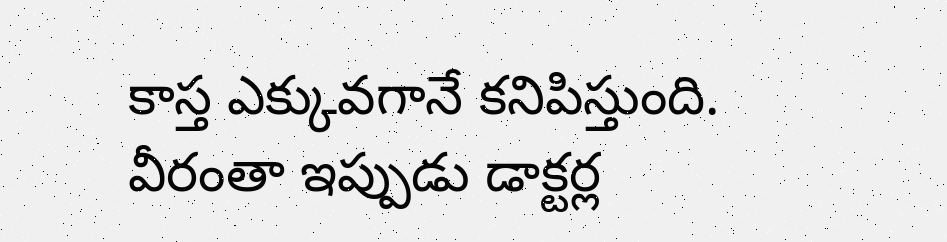కాస్త ఎక్కువగానే కనిపిస్తుంది. వీరంతా ఇప్పుడు డాక్టర్ల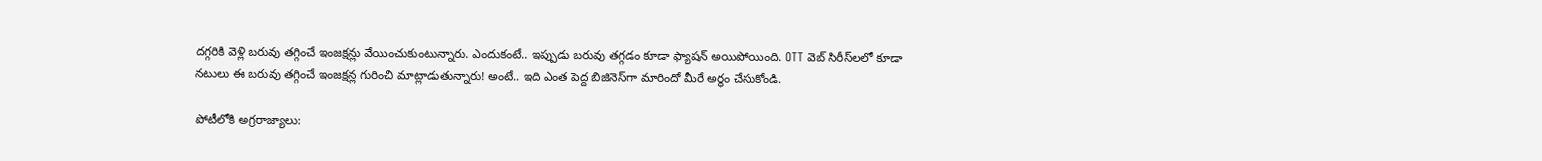దగ్గరికి వెళ్లి బరువు తగ్గించే ఇంజక్షన్లు వేయించుకుంటున్నారు. ఎందుకంటే.. ఇప్పుడు బరువు తగ్గడం కూడా ఫ్యాషన్ అయిపోయింది. OTT వెబ్ సిరీస్‌లలో కూడా నటులు ఈ బరువు తగ్గించే ఇంజక్షన్ల గురించి మాట్లాడుతున్నారు! అంటే.. ఇది ఎంత పెద్ద బిజినెస్‌గా మారిందో మీరే అర్థం చేసుకోండి.

పోటీలోకి అగ్రరాజ్యాలు: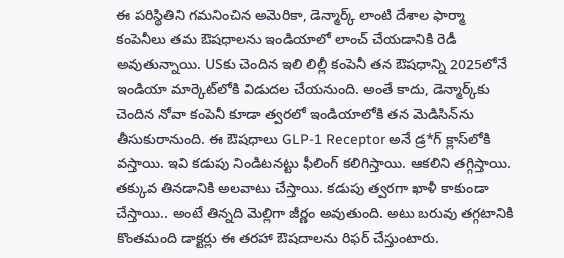ఈ పరిస్థితిని గమనించిన అమెరికా, డెన్మార్క్ లాంటి దేశాల ఫార్మా కంపెనీలు తమ ఔషధాలను ఇండియాలో లాంచ్ చేయడానికి రెడీ అవుతున్నాయి. USకు చెందిన ఇలి లిల్లీ కంపెనీ తన ఔషధాన్ని 2025లోనే ఇండియా మార్కెట్‌లోకి విడుదల చేయనుంది. అంతే కాదు, డెన్మార్క్‌కు చెందిన నోవా కంపెనీ కూడా త్వరలో ఇండియాలోకి తన మెడిసిన్‌ను తీసుకురానుంది. ఈ ఔషధాలు GLP-1 Receptor అనే డ్ర*గ్ క్లాస్‌లోకి వస్తాయి. ఇవి కడుపు నిండిటనట్టు ఫీలింగ్‌ కలిగిస్తాయి. ఆకలిని తగ్గిస్తాయి. తక్కువ తినడానికి అలవాటు చేస్తాయి. కడుపు త్వరగా ఖాళీ కాకుండా చేస్తాయి.. అంటే తిన్నది మెల్లిగా జీర్ణం అవుతుంది. అటు బరువు తగ్గటానికి కొంతమంది డాక్టర్లు ఈ తరహా ఔషదాలను రిఫర్ చేస్తుంటారు.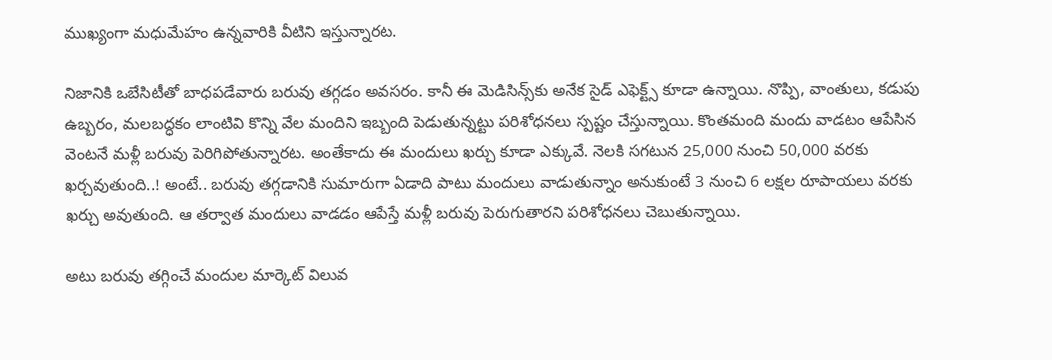ముఖ్యంగా మధుమేహం ఉన్నవారికి వీటిని ఇస్తున్నారట.

నిజానికి ఒబేసిటీతో బాధపడేవారు బరువు తగ్గడం అవసరం. కానీ ఈ మెడిసిన్స్‌కు అనేక సైడ్ ఎఫెక్ట్స్ కూడా ఉన్నాయి. నొప్పి, వాంతులు, కడుపు ఉబ్బరం, మలబద్ధకం లాంటివి కొన్ని వేల మందిని ఇబ్బంది పెడుతున్నట్టు పరిశోధనలు స్పష్టం చేస్తున్నాయి. కొంతమంది మందు వాడటం ఆపేసిన వెంటనే మళ్లీ బరువు పెరిగిపోతున్నారట. అంతేకాదు ఈ మందులు ఖర్చు కూడా ఎక్కువే. నెలకి సగటున 25,000 నుంచి 50,000 వరకు ఖర్చవుతుంది..! అంటే.. బరువు తగ్గడానికి సుమారుగా ఏడాది పాటు మందులు వాడుతున్నాం అనుకుంటే 3 నుంచి 6 లక్షల రూపాయలు వరకు ఖర్చు అవుతుంది. ఆ తర్వాత మందులు వాడడం ఆపేస్తే మళ్లీ బరువు పెరుగుతారని పరిశోధనలు చెబుతున్నాయి.

అటు బరువు తగ్గించే మందుల మార్కెట్ విలువ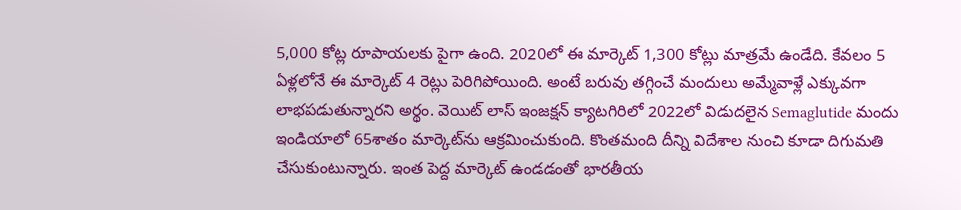5,000 కోట్ల రూపాయలకు పైగా ఉంది. 2020లో ఈ మార్కెట్ 1,300 కోట్లు మాత్రమే ఉండేది. కేవలం 5 ఏళ్లలోనే ఈ మార్కెట్ 4 రెట్లు పెరిగిపోయింది. అంటే బరువు తగ్గించే మందులు అమ్మేవాళ్లే ఎక్కువగా లాభపడుతున్నారని అర్థం. వెయిట్‌ లాస్‌ ఇంజక్షన్‌ క్యాటగిరిలో 2022లో విడుదలైన Semaglutide మందు ఇండియాలో 65శాతం మార్కెట్‌ను ఆక్రమించుకుంది. కొంతమంది దీన్ని విదేశాల నుంచి కూడా దిగుమతి చేసుకుంటున్నారు. ఇంత పెద్ద మార్కెట్ ఉండడంతో భారతీయ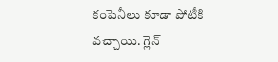కంపెనీలు కూడా పోటీకి వచ్చాయి. గ్లెన్‌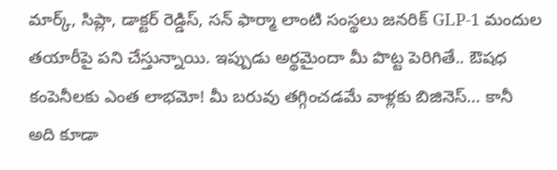మార్క్‌, సిప్లా, డాక్టర్‌ రెడ్డిస్‌, సన్ ఫార్మా లాంటి సంస్థలు జనరిక్ GLP-1 మందుల తయారీపై పని చేస్తున్నాయి. ఇప్పుడు అర్థమైందా మీ పొట్ట పెరిగితే.. ఔషధ కంపెనీలకు ఎంత లాభమో! మీ బరువు తగ్గించడమే వాళ్లకు బిజినెస్… కానీ అది కూడా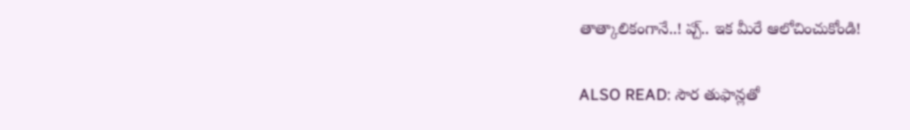తాత్కాలికంగానే..! ప్చ్‌.. ఇక మీరే ఆలోచించుకోండి!

ALSO READ: సౌర తుఫాన్లతో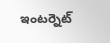ఇంటర్నెట్‌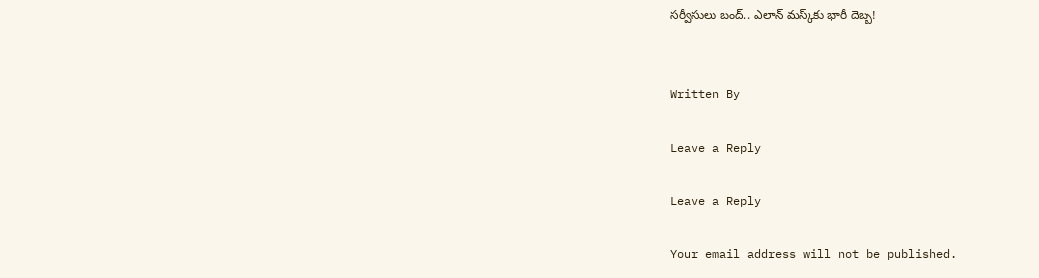సర్వీసులు బంద్.. ఎలాన్‌ మస్క్‌కు భారీ దెబ్బ!


Written By

Leave a Reply

Leave a Reply

Your email address will not be published.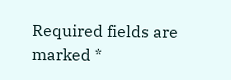Required fields are marked *